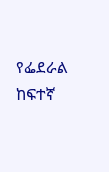የፌደራል ከፍተኛ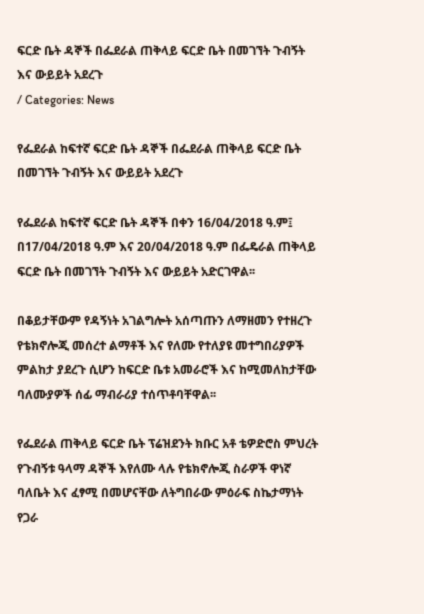ፍርድ ቤት ዳኞች በፌደራል ጠቅላይ ፍርድ ቤት በመገኘት ጉብኝት እና ውይይት አደረጉ
/ Categories: News

የፌደራል ከፍተኛ ፍርድ ቤት ዳኞች በፌደራል ጠቅላይ ፍርድ ቤት በመገኘት ጉብኝት እና ውይይት አደረጉ

የፌደራል ከፍተኛ ፍርድ ቤት ዳኞች በቀን 16/04/2018 ዓ.ም፤ በ17/04/2018 ዓ.ም እና 20/04/2018 ዓ.ም በፌዴራል ጠቅላይ ፍርድ ቤት በመገኘት ጉብኝት እና ውይይት አድርገዋል፡፡

በቆይታቸውም የዳኝነት አገልግሎት አሰጣጡን ለማዘመን የተዘረጉ የቴክኖሎጂ መሰረተ ልማቶች እና የለሙ የተለያዩ መተግበሪያዎች ምልከታ ያደረጉ ሲሆን ከፍርድ ቤቱ አመራሮች እና ከሚመለከታቸው ባለሙያዎች ሰፊ ማብራሪያ ተሰጥቶባቸዋል፡፡

የፌደራል ጠቅላይ ፍርድ ቤት ፕሬዝደንት ክቡር አቶ ቴዎድሮስ ምህረት የጉብኝቱ ዓላማ ዳኞች እየለሙ ላሉ የቴክኖሎጂ ስራዎች ዋነኛ ባለቤት እና ፈፃሚ በመሆናቸው ለትግበራው ምዕራፍ ስኬታማነት የጋራ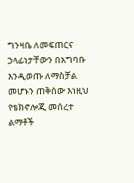ግንዛቤ ለመፍጠርና ኃላፊነታቸውን በአግባቡ እንዲወጡ ለማስቻል መሆኑን ጠቅሰው እነዚህ የቴክኖሎጂ መሰረተ ልማቶች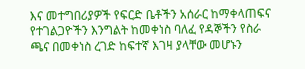እና መተግበሪያዎች የፍርድ ቤቶችን አሰራር ከማቀላጠፍና የተገልጋዮችን እንግልት ከመቀነስ ባለፈ የዳኞችን የስራ ጫና በመቀነስ ረገድ ከፍተኛ እገዛ ያላቸው መሆኑን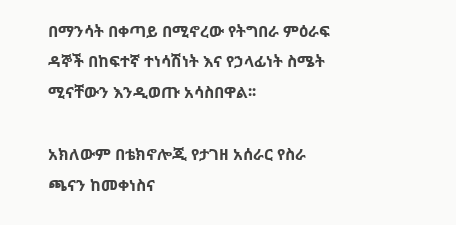በማንሳት በቀጣይ በሚኖረው የትግበራ ምዕራፍ ዳኞች በከፍተኛ ተነሳሽነት እና የኃላፊነት ስሜት ሚናቸውን እንዲወጡ አሳስበዋል፡፡

አክለውም በቴክኖሎጂ የታገዘ አሰራር የስራ ጫናን ከመቀነስና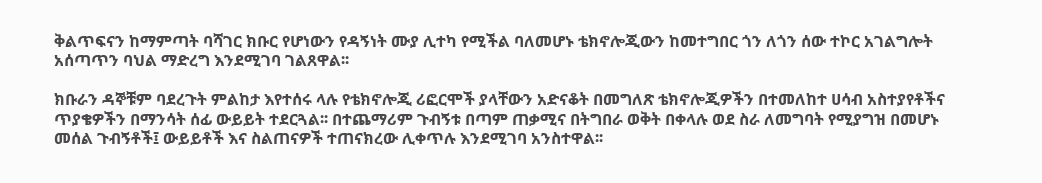ቅልጥፍናን ከማምጣት ባሻገር ክቡር የሆነውን የዳኝነት ሙያ ሊተካ የሚችል ባለመሆኑ ቴክኖሎጂውን ከመተግበር ጎን ለጎን ሰው ተኮር አገልግሎት አሰጣጥን ባህል ማድረግ እንደሚገባ ገልጸዋል፡፡

ክቡራን ዳኞቹም ባደረጉት ምልከታ እየተሰሩ ላሉ የቴክኖሎጂ ሪፎርሞች ያላቸውን አድናቆት በመግለጽ ቴክኖሎጂዎችን በተመለከተ ሀሳብ አስተያየቶችና ጥያቄዎችን በማንሳት ሰፊ ውይይት ተደርጓል፡፡ በተጨማሪም ጉብኝቱ በጣም ጠቃሚና በትግበራ ወቅት በቀላሉ ወደ ስራ ለመግባት የሚያግዝ በመሆኑ መሰል ጉብኝቶች፤ ውይይቶች እና ስልጠናዎች ተጠናክረው ሊቀጥሉ እንደሚገባ አንስተዋል፡፡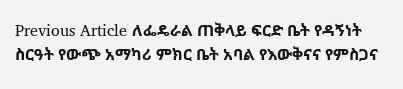Previous Article ለፌዴራል ጠቅላይ ፍርድ ቤት የዳኝነት ስርዓት የውጭ አማካሪ ምክር ቤት አባል የእውቅናና የምስጋና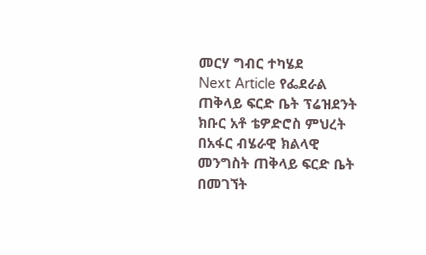መርሃ ግብር ተካሄደ
Next Article የፌደራል ጠቅላይ ፍርድ ቤት ፕሬዝደንት ክቡር አቶ ቴዎድሮስ ምህረት በአፋር ብሄራዊ ክልላዊ መንግስት ጠቅላይ ፍርድ ቤት በመገኘት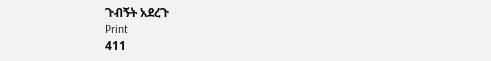ጉብኝት አደረጉ
Print
411